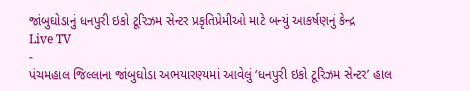જાંબુઘોડાનું ધનપુરી ઇકો ટૂરિઝમ સેન્ટર પ્રકૃતિપ્રેમીઓ માટે બન્યું આકર્ષણનું કેન્દ્ર
Live TV
-
પંચમહાલ જિલ્લાના જાંબુઘોડા અભયારણ્યમાં આવેલું ‘ધનપુરી ઇકો ટૂરિઝમ સેન્ટર’ હાલ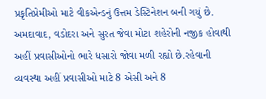પ્રકૃતિપ્રેમીઓ માટે વીકએન્ડનું ઉત્તમ ડેસ્ટિનેશન બની ગયું છે.
અમદાવાદ, વડોદરા અને સુરત જેવા મોટા શહેરોની નજીક હોવાથી અહીં પ્રવાસીઓનો ભારે ધસારો જોવા મળી રહ્યો છે.રહેવાની વ્યવસ્થા અહીં પ્રવાસીઓ માટે 8 એસી અને 8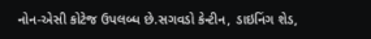નોન-એસી કોટેજ ઉપલબ્ધ છે.સગવડો કેન્ટીન, ડાઇનિંગ શેડ,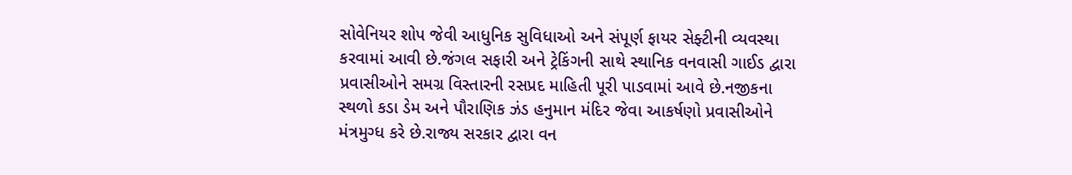સોવેનિયર શોપ જેવી આધુનિક સુવિધાઓ અને સંપૂર્ણ ફાયર સેફ્ટીની વ્યવસ્થા કરવામાં આવી છે.જંગલ સફારી અને ટ્રેકિંગની સાથે સ્થાનિક વનવાસી ગાઈડ દ્વારા પ્રવાસીઓને સમગ્ર વિસ્તારની રસપ્રદ માહિતી પૂરી પાડવામાં આવે છે.નજીકના સ્થળો કડા ડેમ અને પૌરાણિક ઝંડ હનુમાન મંદિર જેવા આકર્ષણો પ્રવાસીઓને મંત્રમુગ્ધ કરે છે.રાજ્ય સરકાર દ્વારા વન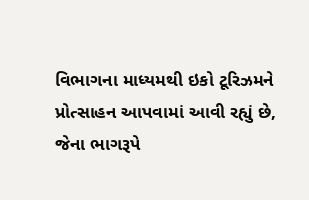વિભાગના માધ્યમથી ઇકો ટૂરિઝમને પ્રોત્સાહન આપવામાં આવી રહ્યું છે, જેના ભાગરૂપે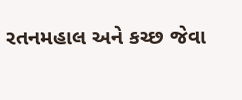રતનમહાલ અને કચ્છ જેવા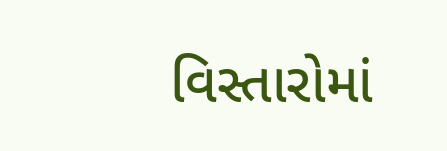વિસ્તારોમાં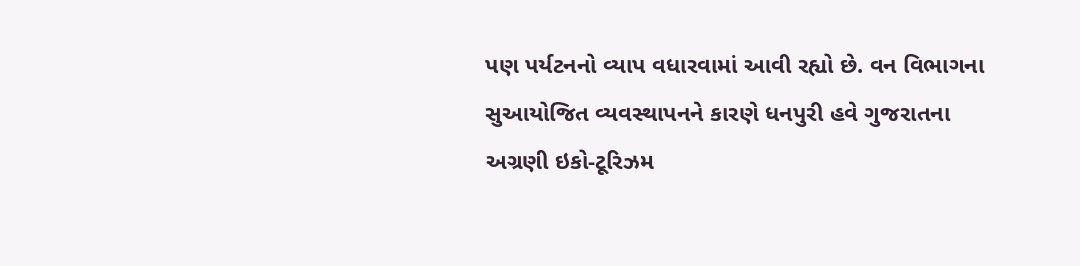પણ પર્યટનનો વ્યાપ વધારવામાં આવી રહ્યો છે. વન વિભાગના સુઆયોજિત વ્યવસ્થાપનને કારણે ધનપુરી હવે ગુજરાતના અગ્રણી ઇકો-ટૂરિઝમ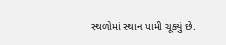સ્થળોમાં સ્થાન પામી ચૂક્યું છે.